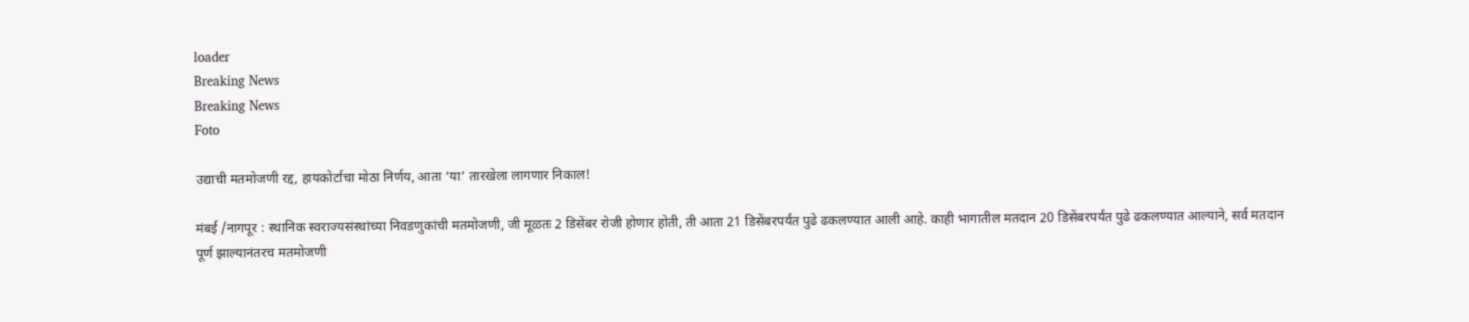loader
Breaking News
Breaking News
Foto

उद्याची मतमोजणी रद्द, हायकोर्टाचा मोठा निर्णय, आता ‘या’ तारखेला लागणार निकाल!

मंबई /नागपूर : स्थानिक स्वराज्यसंस्थांच्या निवडणुकांची मतमोजणी, जी मूळतः 2 डिसेंबर रोजी होणार होती, ती आता 21 डिसेंबरपर्यंत पुढे ढकलण्यात आली आहे. काही भागातील मतदान 20 डिसेंबरपर्यंत पुढे ढकलण्यात आल्याने, सर्व मतदान पूर्ण झाल्यानंतरच मतमोजणी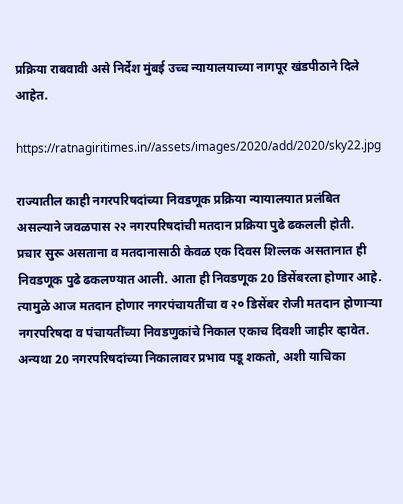प्रक्रिया राबवावी असे निर्देश मुंबई उच्च न्यायालयाच्या नागपूर खंडपीठाने दिले आहेत.

https://ratnagiritimes.in//assets/images/2020/add/2020/sky22.jpg

राज्यातील काही नगरपरिषदांच्या निवडणूक प्रक्रिया न्यायालयात प्रलंबित असल्याने जवळपास २२ नगरपरिषदांची मतदान प्रक्रिया पुढे ढकलली होती. प्रचार सुरू असताना व मतदानासाठी केवळ एक दिवस शिल्लक असतानात ही निवडणूक पुढे ढकलण्यात आली. आता ही निवडणूक 20 डिसेंबरला होणार आहे. त्यामुळे आज मतदान होणार नगरपंचायतींचा व २० डिसेंबर रोजी मतदान होणाऱ्या नगरपरिषदा व पंचायतींच्या निवडणुकांचे निकाल एकाच दिवशी जाहीर व्हावेत. अन्यथा 20 नगरपरिषदांच्या निकालावर प्रभाव पडू शकतो, अशी याचिका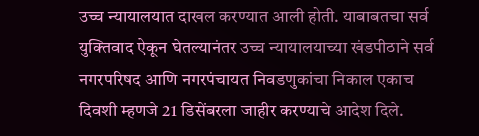उच्च न्यायालयात दाखल करण्यात आली होती. याबाबतचा सर्व युक्तिवाद ऐकून घेतल्यानंतर उच्च न्यायालयाच्या खंडपीठाने सर्व नगरपरिषद आणि नगरपंचायत निवडणुकांचा निकाल एकाच दिवशी म्हणजे 21 डिसेंबरला जाहीर करण्याचे आदेश दिले.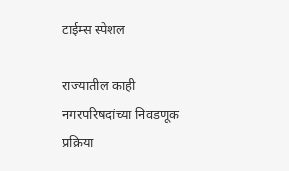टाईम्स स्पेशल

राज्यातील काही नगरपरिषदांच्या निवडणूक प्रक्रिया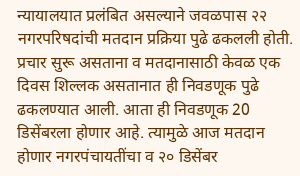न्यायालयात प्रलंबित असल्याने जवळपास २२ नगरपरिषदांची मतदान प्रक्रिया पुढे ढकलली होती. प्रचार सुरू असताना व मतदानासाठी केवळ एक दिवस शिल्लक असतानात ही निवडणूक पुढे ढकलण्यात आली. आता ही निवडणूक 20 डिसेंबरला होणार आहे. त्यामुळे आज मतदान होणार नगरपंचायतींचा व २० डिसेंबर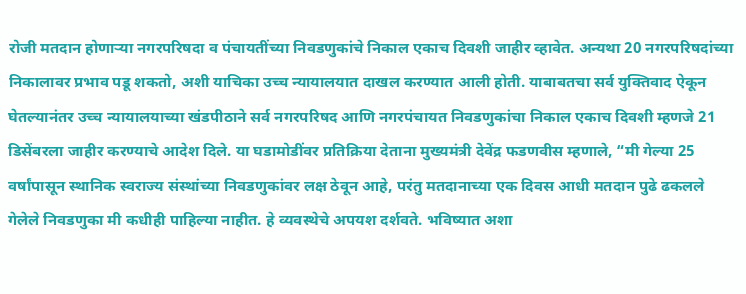रोजी मतदान होणाऱ्या नगरपरिषदा व पंचायतींच्या निवडणुकांचे निकाल एकाच दिवशी जाहीर व्हावेत. अन्यथा 20 नगरपरिषदांच्या निकालावर प्रभाव पडू शकतो, अशी याचिका उच्च न्यायालयात दाखल करण्यात आली होती. याबाबतचा सर्व युक्तिवाद ऐकून घेतल्यानंतर उच्च न्यायालयाच्या खंडपीठाने सर्व नगरपरिषद आणि नगरपंचायत निवडणुकांचा निकाल एकाच दिवशी म्हणजे 21 डिसेंबरला जाहीर करण्याचे आदेश दिले. या घडामोडींवर प्रतिक्रिया देताना मुख्यमंत्री देवेंद्र फडणवीस म्हणाले, “मी गेल्या 25 वर्षांपासून स्थानिक स्वराज्य संस्थांच्या निवडणुकांवर लक्ष ठेवून आहे, परंतु मतदानाच्या एक दिवस आधी मतदान पुढे ढकलले गेलेले निवडणुका मी कधीही पाहिल्या नाहीत. हे व्यवस्थेचे अपयश दर्शवते. भविष्यात अशा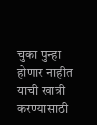चुका पुन्हा होणार नाहीत याची खात्री करण्यासाठी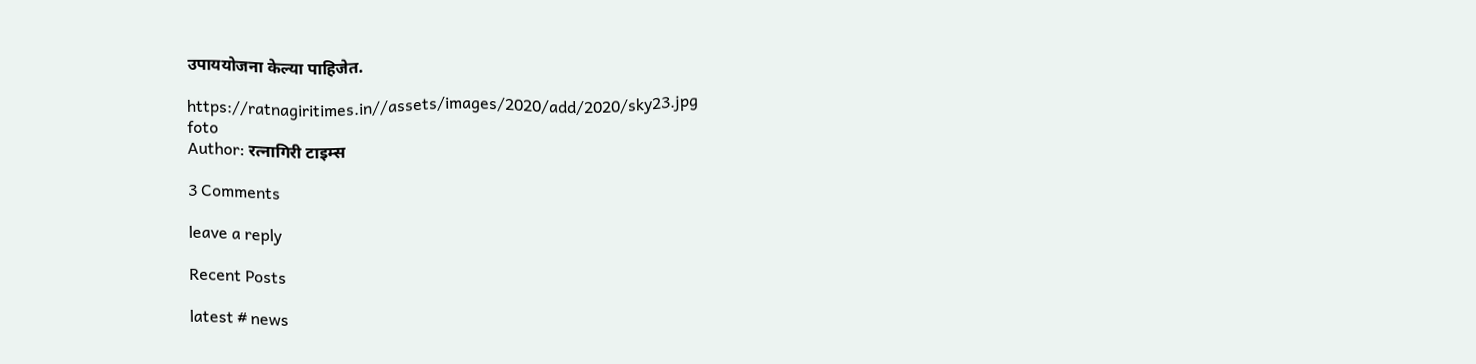उपाययोजना केल्या पाहिजेत.

https://ratnagiritimes.in//assets/images/2020/add/2020/sky23.jpg
foto
Author: रत्नागिरी टाइम्स

3 Comments

leave a reply

Recent Posts

latest # news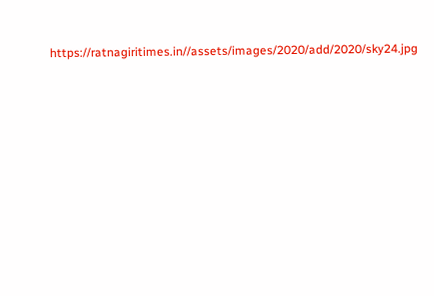https://ratnagiritimes.in//assets/images/2020/add/2020/sky24.jpg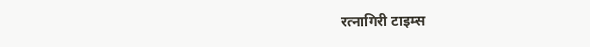रत्नागिरी टाइम्स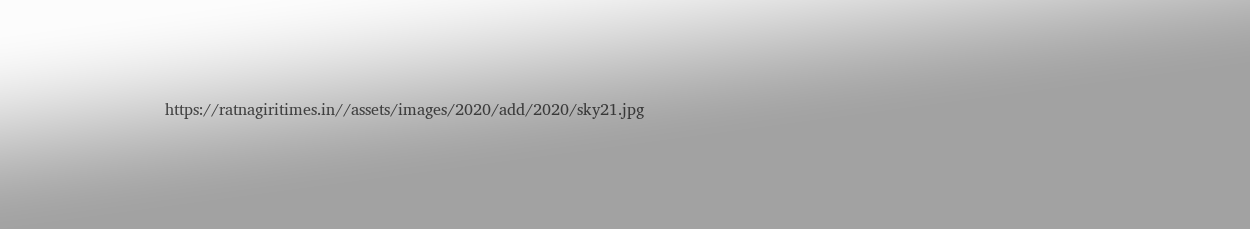https://ratnagiritimes.in//assets/images/2020/add/2020/sky21.jpg